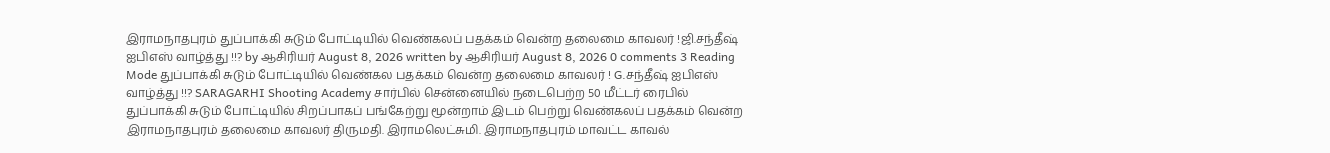இராமநாதபுரம் துப்பாக்கி சுடும் போட்டியில் வெண்கலப் பதக்கம் வென்ற தலைமை காவலர் !ஜி.சந்தீஷ் ஐபிஎஸ் வாழ்த்து !!? by ஆசிரியர் August 8, 2026 written by ஆசிரியர் August 8, 2026 0 comments 3 Reading Mode துப்பாக்கி சுடும் போட்டியில் வெண்கல பதக்கம் வென்ற தலைமை காவலர் ! G.சந்தீஷ் ஐபிஎஸ் வாழ்த்து !!? SARAGARHI Shooting Academy சார்பில் சென்னையில் நடைபெற்ற 50 மீட்டர் ரைபில் துப்பாக்கி சுடும் போட்டியில் சிறப்பாகப் பங்கேற்று மூன்றாம் இடம் பெற்று வெண்கலப் பதக்கம் வென்ற இராமநாதபுரம் தலைமை காவலர் திருமதி. இராமலெட்சுமி. இராமநாதபுரம் மாவட்ட காவல்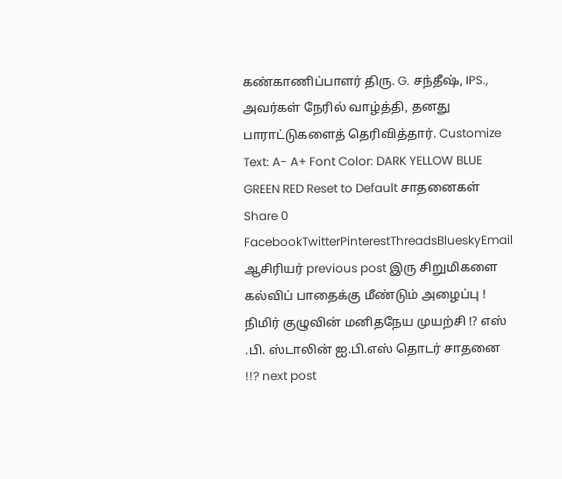கண்காணிப்பாளர் திரு. G. சந்தீஷ், IPS., அவர்கள் நேரில் வாழ்த்தி, தனது பாராட்டுகளைத் தெரிவித்தார். Customize Text: A- A+ Font Color: DARK YELLOW BLUE GREEN RED Reset to Default சாதனைகள் Share 0 FacebookTwitterPinterestThreadsBlueskyEmail ஆசிரியர் previous post இரு சிறுமிகளை கல்விப் பாதைக்கு மீண்டும் அழைப்பு ! நிமிர் குழுவின் மனிதநேய முயற்சி !? எஸ் .பி. ஸ்டாலின் ஐ.பி.எஸ் தொடர் சாதனை !!? next post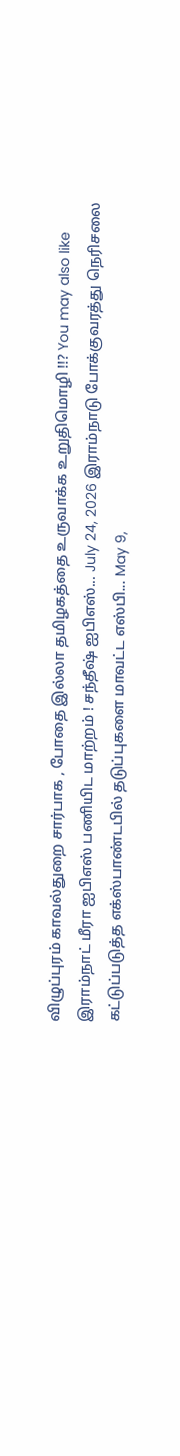விழுப்புரம் காவல்துறை சார்பாக , போதை இல்லா தமிழகத்தை உருவாக்க உறுதிமொழி !!? You may also like இராம்நாட் மீரா ஐபிஎஸ் பணியிட மாற்றம் ! சந்தீஷ் ஐபிஎஸ்... July 24, 2026 இராம்நாடு போக்குவரத்து நெரிசலை கட்டுப்படுத்த எக்ஸ்பாண்டபில் தடுப்புகளை மாவட்ட எஸ்பி... May 9,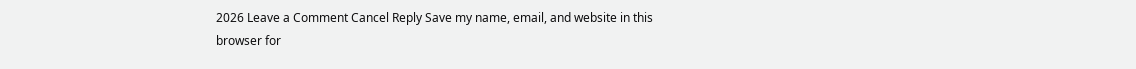2026 Leave a Comment Cancel Reply Save my name, email, and website in this browser for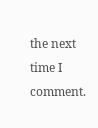the next time I comment.